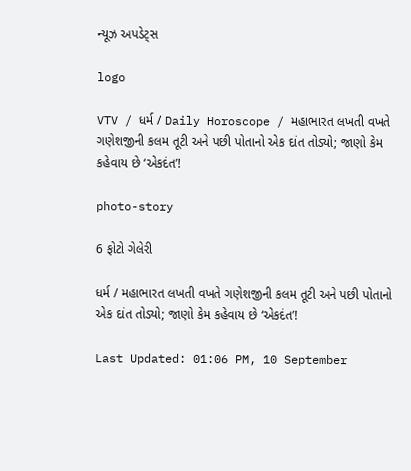ન્યૂઝ અપડેટ્સ

logo

VTV / ધર્મ / Daily Horoscope / મહાભારત લખતી વખતે ગણેશજીની કલમ તૂટી અને પછી પોતાનો એક દાંત તોડ્યો; જાણો કેમ કહેવાય છે ‘એકદંત’!

photo-story

6 ફોટો ગેલેરી

ધર્મ / મહાભારત લખતી વખતે ગણેશજીની કલમ તૂટી અને પછી પોતાનો એક દાંત તોડ્યો; જાણો કેમ કહેવાય છે ‘એકદંત’!

Last Updated: 01:06 PM, 10 September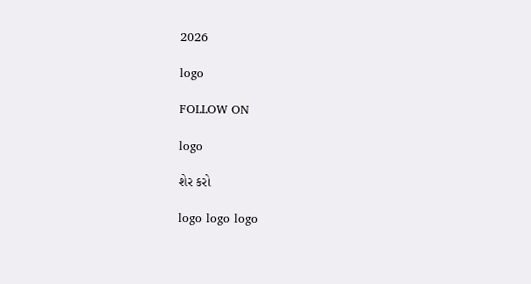2026

logo

FOLLOW ON

logo

શેર કરો

logo logo logo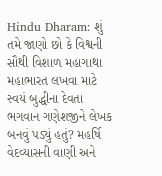Hindu Dharam: શું તમે જાણો છો કે વિશ્વની સૌથી વિશાળ મહાગાથા મહાભારત લખવા માટે સ્વયં બુદ્ધીના દેવતા ભગવાન ગણેશજીને લેખક બનવું પડ્યું હતું? મહર્ષિ વેદવ્યાસની વાણી અને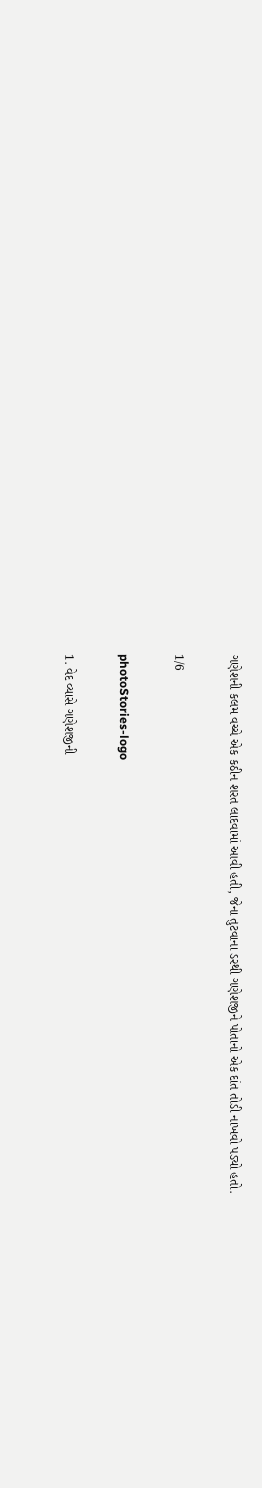ગણેશની કલમ વચ્ચે એક કઠીન શરત લાદવામાં આવી હતી, જેના તુટવાના ડરથી ગણેશજીને પોતાનો એક દાંત તોડી નાખવો પડ્યો હતો.

1/6

photoStories-logo

1. વેદ વ્યાસે ગણેશજીની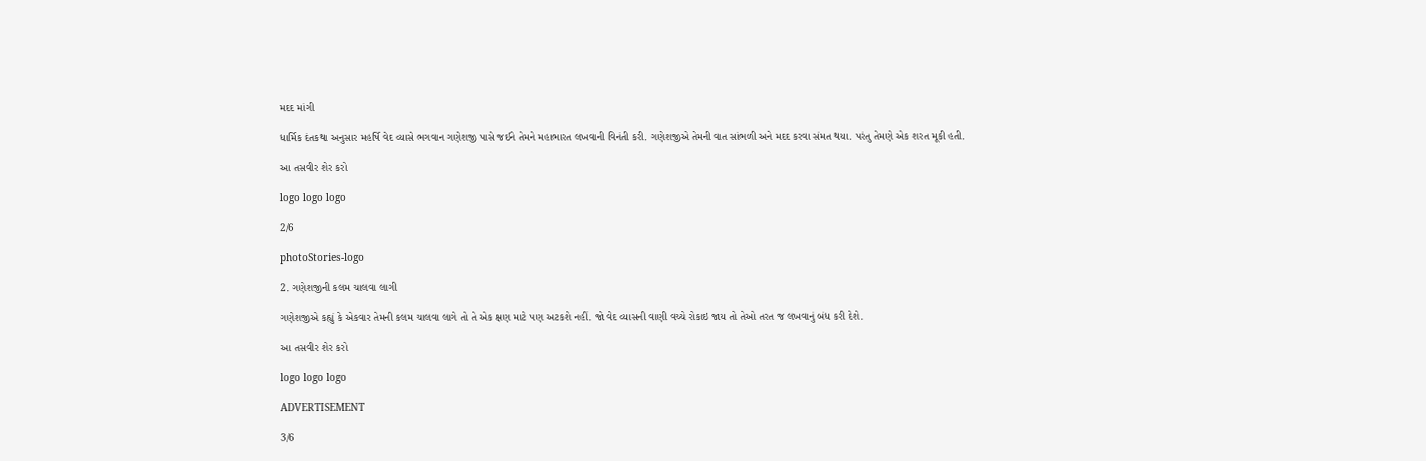મદદ માંગી

ધાર્મિક દંતકથા અનુસાર મહર્ષિ વેદ વ્યાસે ભગવાન ગણેશજી પાસે જઈને તેમને મહાભારત લખવાની વિનંતી કરી. ગણેશજીએ તેમની વાત સાંભળી અને મદદ કરવા સંમત થયા. પરંતુ તેમણે એક શરત મૂકી હતી.

આ તસવીર શેર કરો

logo logo logo

2/6

photoStories-logo

2. ગણેશજીની કલમ ચાલવા લાગી

ગણેશજીએ કહ્યું કે એકવાર તેમની કલમ ચાલવા લાગે તો તે એક ક્ષણ માટે પણ અટકશે નહીં. જો વેદ વ્યાસની વાણી વચ્ચે રોકાઇ જાય તો તેઓ તરત જ લખવાનું બંધ કરી દેશે.

આ તસવીર શેર કરો

logo logo logo

ADVERTISEMENT

3/6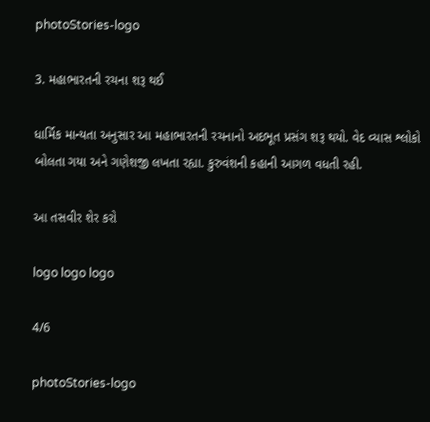photoStories-logo

3. મહાભારતની રચના શરૂ થઈ

ધાર્મિક માન્યતા અનુસાર આ મહાભારતની રચનાનો અદભૂત પ્રસંગ શરૂ થયો. વેદ વ્યાસ શ્લોકો બોલતા ગયા અને ગણેશજી લખતા રહ્યા. કુરુવંશની કહાની આગળ વધતી રહી.

આ તસવીર શેર કરો

logo logo logo

4/6

photoStories-logo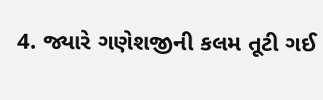4. જ્યારે ગણેશજીની કલમ તૂટી ગઈ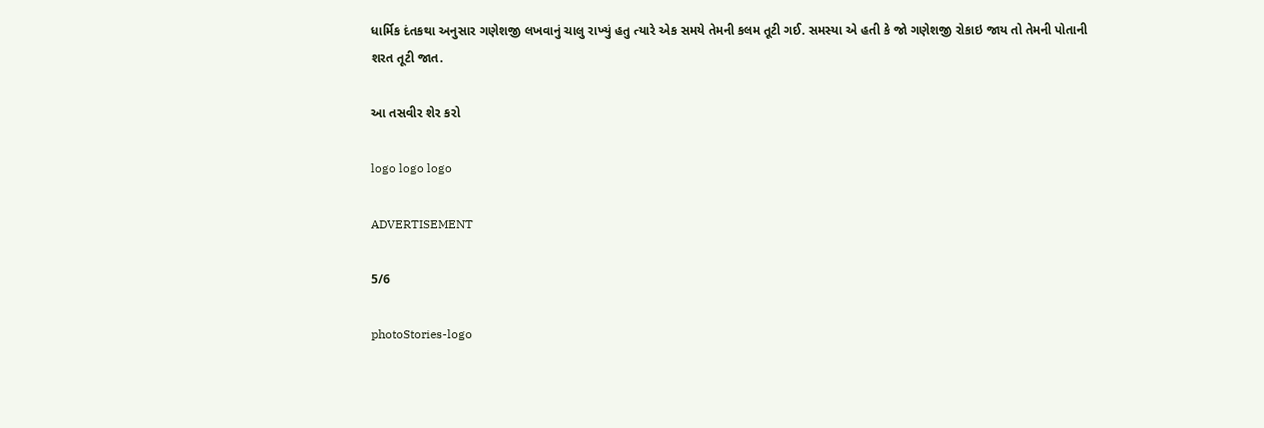ધાર્મિક દંતકથા અનુસાર ગણેશજી લખવાનું ચાલુ રાખ્યું હતુ ત્યારે એક સમયે તેમની કલમ તૂટી ગઈ. સમસ્યા એ હતી કે જો ગણેશજી રોકાઇ જાય તો તેમની પોતાની શરત તૂટી જાત.

આ તસવીર શેર કરો

logo logo logo

ADVERTISEMENT

5/6

photoStories-logo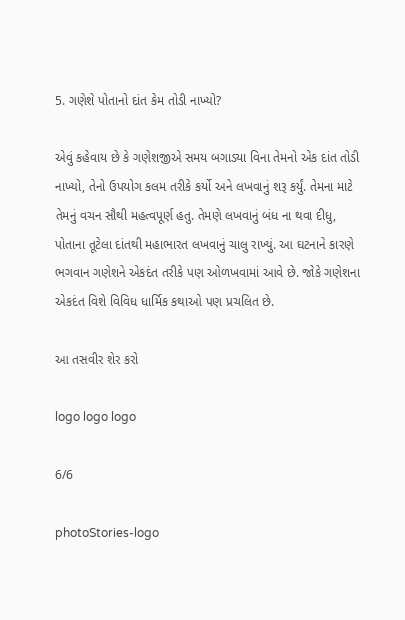5. ગણેશે પોતાનો દાંત કેમ તોડી નાખ્યો?

એવું કહેવાય છે કે ગણેશજીએ સમય બગાડ્યા વિના તેમનો એક દાંત તોડી નાખ્યો, તેનો ઉપયોગ કલમ તરીકે કર્યો અને લખવાનું શરૂ કર્યું. તેમના માટે તેમનું વચન સૌથી મહત્વપૂર્ણ હતુ. તેમણે લખવાનું બંધ ના થવા દીધુ, પોતાના તૂટેલા દાંતથી મહાભારત લખવાનું ચાલુ રાખ્યું. આ ઘટનાને કારણે ભગવાન ગણેશને એકદંત તરીકે પણ ઓળખવામાં આવે છે. જોકે ગણેશના એકદંત વિશે વિવિધ ધાર્મિક કથાઓ પણ પ્રચલિત છે.

આ તસવીર શેર કરો

logo logo logo

6/6

photoStories-logo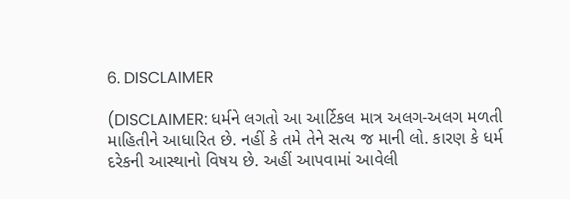6. DISCLAIMER

(DISCLAIMER: ધર્મને લગતો આ આર્ટિકલ માત્ર અલગ-અલગ મળતી માહિતીને આધારિત છે. નહીં કે તમે તેને સત્ય જ માની લો. કારણ કે ધર્મ દરેકની આસ્થાનો વિષય છે. અહીં આપવામાં આવેલી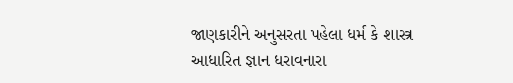જાણકારીને અનુસરતા પહેલા ધર્મ કે શાસ્ત્ર આધારિત જ્ઞાન ધરાવનારા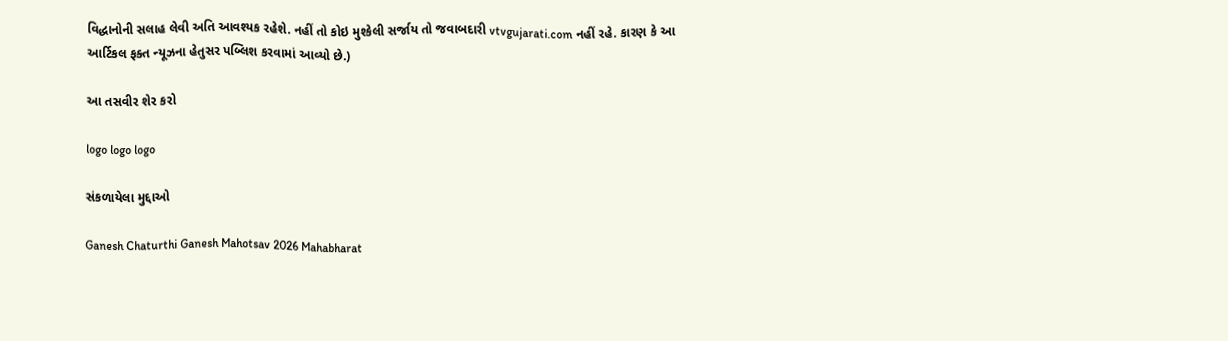વિદ્ધાનોની સલાહ લેવી અતિ આવશ્યક રહેશે. નહીં તો કોઇ મુશ્કેલી સર્જાય તો જવાબદારી vtvgujarati.com નહીં રહે. કારણ કે આ આર્ટિકલ ફક્ત ન્યૂઝના હેતુસર પબ્લિશ કરવામાં આવ્યો છે.)

આ તસવીર શેર કરો

logo logo logo

સંકળાયેલા મુદ્દાઓ

Ganesh Chaturthi Ganesh Mahotsav 2026 Mahabharat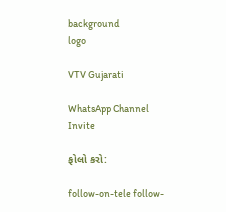background
logo

VTV Gujarati

WhatsApp Channel Invite

ફોલો કરો:

follow-on-tele follow-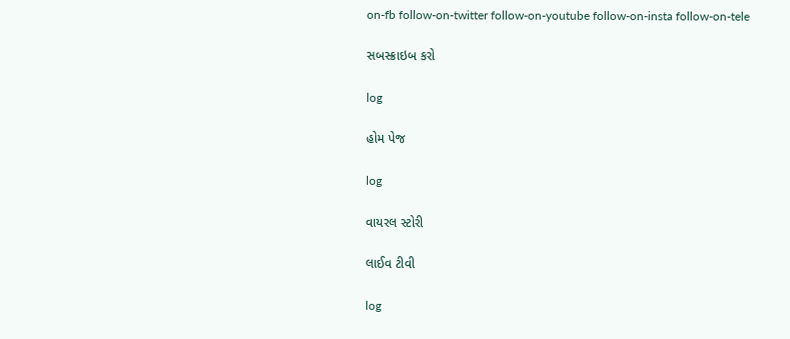on-fb follow-on-twitter follow-on-youtube follow-on-insta follow-on-tele

સબસ્ક્રાઇબ કરો

log

હોમ પેજ

log

વાયરલ સ્ટોરી

લાઈવ ટીવી

log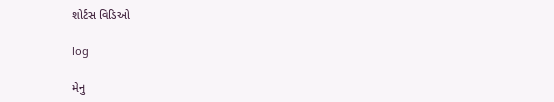શોર્ટસ વિડિઓ

log

મેનુ